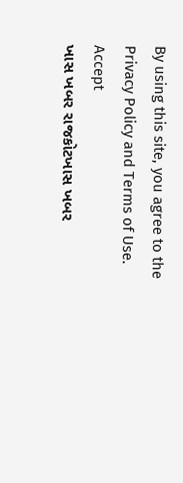By using this site, you agree to the Privacy Policy and Terms of Use.
Accept
ખાસ ખબર રાજકોટખાસ ખબર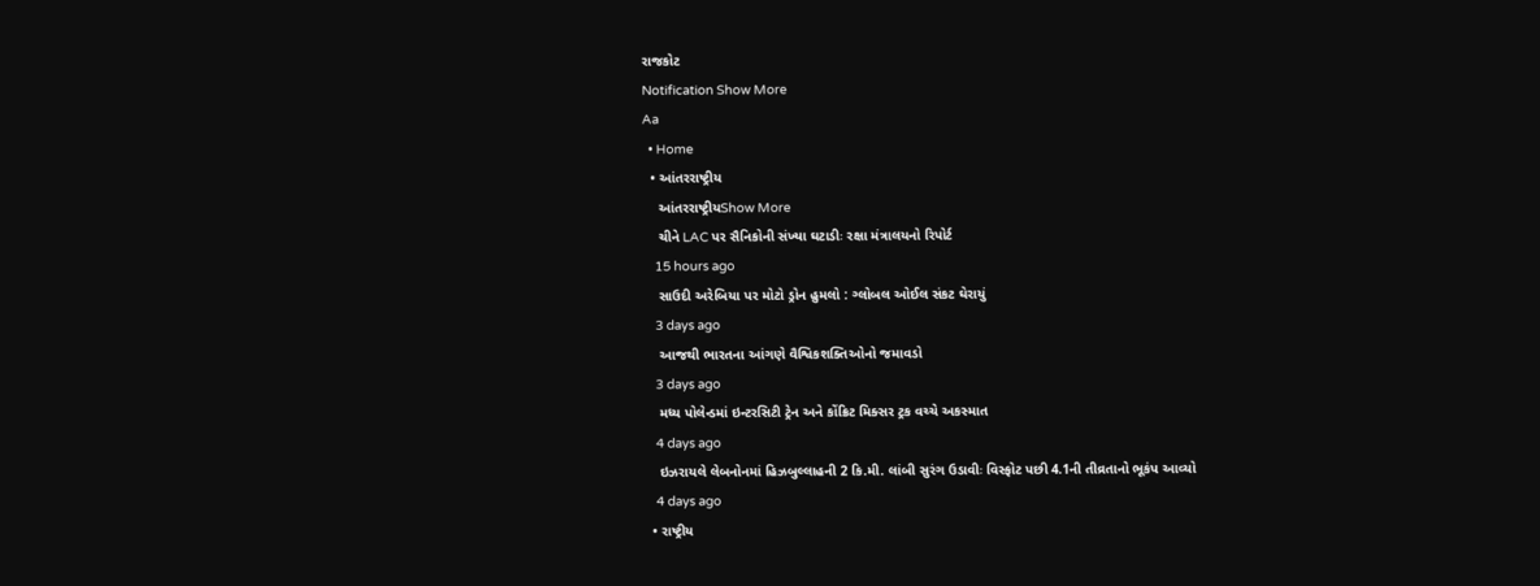રાજકોટ
Notification Show More
Aa
  • Home
  • આંતરરાષ્ટ્રીય
    આંતરરાષ્ટ્રીયShow More
    ચીને LAC પર સૈનિકોની સંખ્યા ઘટાડીઃ રક્ષા મંત્રાલયનો રિપોર્ટ
    15 hours ago
    સાઉદી અરેબિયા પર મોટો ડ્રોન હુમલો : ગ્લોબલ ઓઈલ સંકટ ઘેરાયું
    3 days ago
    આજથી ભારતના આંગણે વૈશ્વિકશક્તિઓનો જમાવડો
    3 days ago
    મધ્ય પોલેન્ડમાં ઇન્ટરસિટી ટ્રેન અને કોંક્રિટ મિક્સર ટ્રક વચ્ચે અકસ્માત
    4 days ago
    ઇઝરાયલે લેબનોનમાં હિઝબુલ્લાહની 2 કિ.મી. લાંબી સુરંગ ઉડાવીઃ વિસ્ફોટ પછી 4.1ની તીવ્રતાનો ભૂકંપ આવ્યો
    4 days ago
  • રાષ્ટ્રીય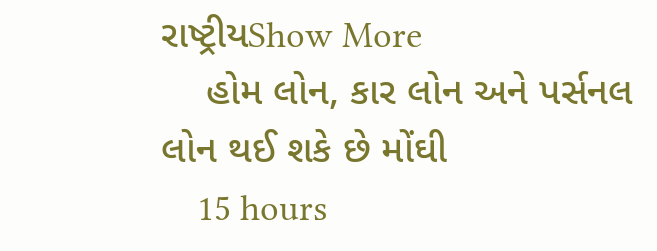રાષ્ટ્રીયShow More
    હોમ લોન, કાર લોન અને પર્સનલ લોન થઈ શકે છે મોંઘી
    15 hours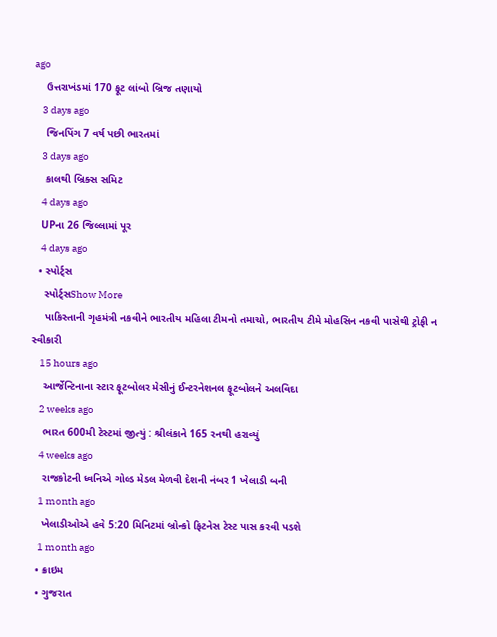ago
    ઉત્તરાખંડમાં 170 ફૂટ લાંબો બ્રિજ તણાયો
    3 days ago
    જિનપિંગ 7 વર્ષ પછી ભારતમાં
    3 days ago
    કાલથી બ્રિક્સ સમિટ
    4 days ago
    UPના 26 જિલ્લામાં પૂર
    4 days ago
  • સ્પોર્ટ્સ
    સ્પોર્ટ્સShow More
    પાકિસ્તાની ગૃહમંત્રી નકવીને ભારતીય મહિલા ટીમનો તમાચો, ભારતીય ટીમે મોહસિન નકવી પાસેથી ટ્રોફી ન સ્વીકારી
    15 hours ago
    આર્જેન્ટિનાના સ્ટાર ફૂટબોલર મેસીનું ઈન્ટરનેશનલ ફૂટબોલને અલવિદા
    2 weeks ago
    ભારત 600મી ટેસ્ટમાં જીત્યું : શ્રીલંકાને 165 રનથી હરાવ્યું
    4 weeks ago
    રાજકોટની ધ્વનિએ ગોલ્ડ મેડલ મેળવી દેશની નંબર 1 ખેલાડી બની
    1 month ago
    ખેલાડીઓએ હવે 5:20 મિનિટમાં બ્રોન્કો ફિટનેસ ટેસ્ટ પાસ કરવી પડશે
    1 month ago
  • ક્રાઇમ
  • ગુજરાત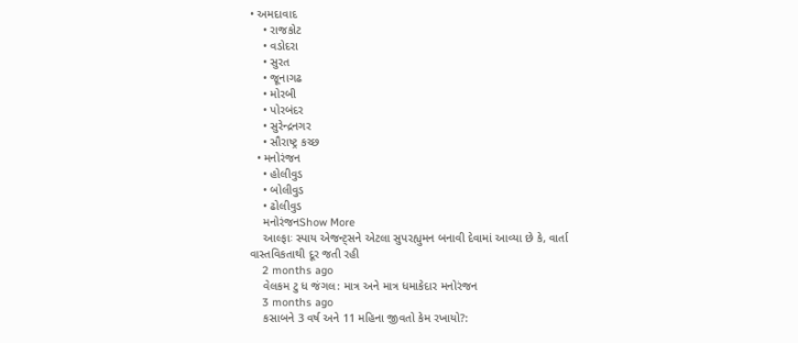• અમદાવાદ
    • રાજકોટ
    • વડોદરા
    • સુરત
    • જૂનાગઢ
    • મોરબી
    • પોરબંદર
    • સુરેન્દ્રનગર
    • સૌરાષ્ટ્ર કચ્છ
  • મનોરંજન
    • હોલીવુડ
    • બોલીવુડ
    • ઢોલીવુડ
    મનોરંજનShow More
    આલ્ફાઃ સ્પાય એજન્ટ્સને એટલા સુપરહ્યુમન બનાવી દેવામાં આવ્યા છે કે, વાર્તા વાસ્તવિકતાથી દૂર જતી રહી
    2 months ago
    વેલકમ ટુ ધ જંગલ: માત્ર અને માત્ર ધમાકેદાર મનોરંજન
    3 months ago
    કસાબને 3 વર્ષ અને 11 મહિના જીવતો કેમ રખાયો?: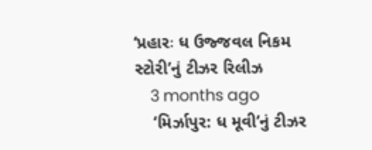‘પ્રહારઃ ધ ઉજ્જવલ નિકમ સ્ટોરી’નું ટીઝર રિલીઝ
    3 months ago
    ‘મિર્ઝાપુર: ધ મૂવી’નું ટીઝર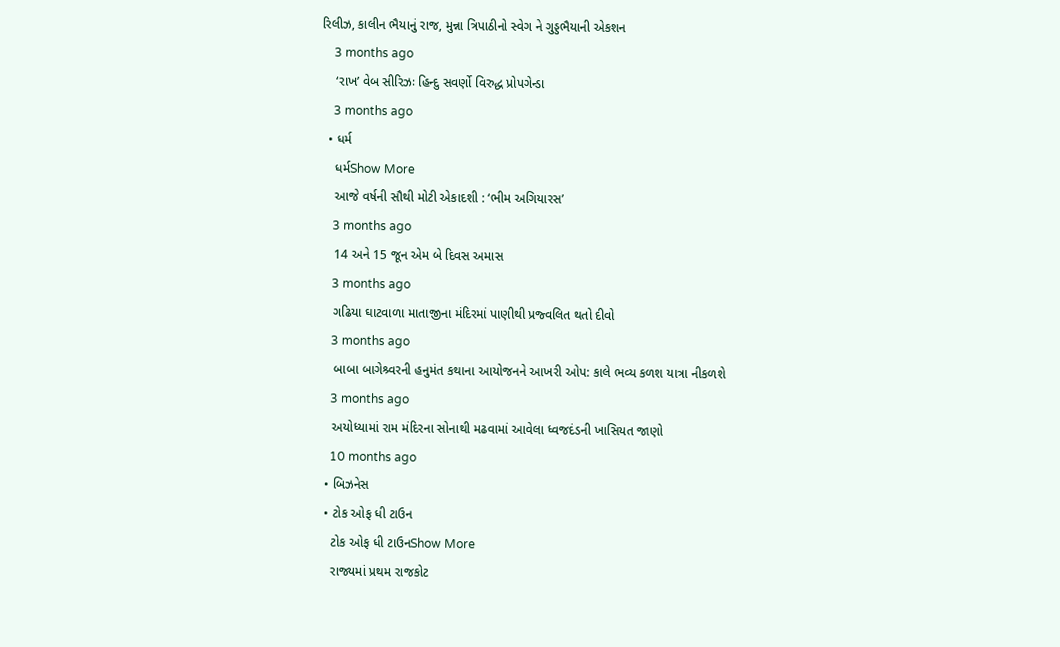રિલીઝ, કાલીન ભૈયાનું રાજ, મુન્ના ત્રિપાઠીનો સ્વેગ ને ગુડ્ડભૈયાની એકશન
    3 months ago
    ‘રાખ’ વેબ સીરિઝઃ હિન્દુ સવર્ણો વિરુદ્ધ પ્રોપગેન્ડા
    3 months ago
  • ધર્મ
    ધર્મShow More
    આજે વર્ષની સૌથી મોટી એકાદશી : ‘ભીમ અગિયારસ’
    3 months ago
    14 અને 15 જૂન એમ બે દિવસ અમાસ
    3 months ago
    ગઢિયા ઘાટવાળા માતાજીના મંદિરમાં પાણીથી પ્રજ્વલિત થતો દીવો
    3 months ago
    બાબા બાગેશ્ર્વરની હનુમંત કથાના આયોજનને આખરી ઓપ: કાલે ભવ્ય કળશ યાત્રા નીકળશે
    3 months ago
    અયોધ્યામાં રામ મંદિરના સોનાથી મઢવામાં આવેલા ધ્વજદંડની ખાસિયત જાણો
    10 months ago
  • બિઝનેસ
  • ટોક ઓફ ધી ટાઉન
    ટોક ઓફ ધી ટાઉનShow More
    રાજ્યમાં પ્રથમ રાજકોટ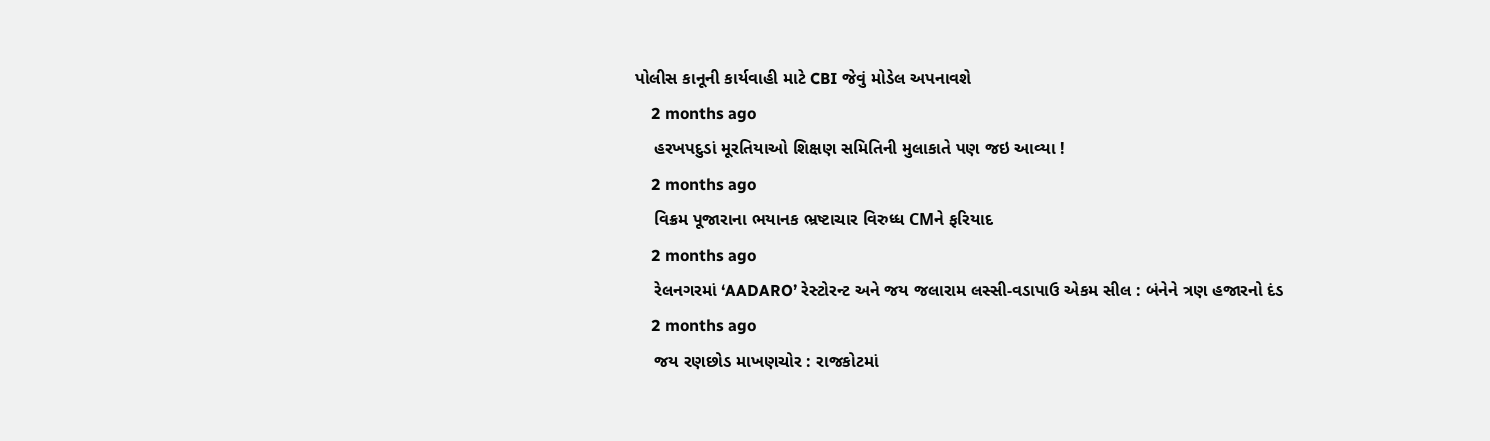પોલીસ કાનૂની કાર્યવાહી માટે CBI જેવું મોડેલ અપનાવશે
    2 months ago
    હરખપદુડાં મૂરતિયાઓ શિક્ષણ સમિતિની મુલાકાતે પણ જઇ આવ્યા !
    2 months ago
    વિક્રમ પૂજારાના ભયાનક ભ્રષ્ટાચાર વિરુધ્ધ CMને ફરિયાદ
    2 months ago
    રેલનગરમાં ‘AADARO’ રેસ્ટોરન્ટ અને જય જલારામ લસ્સી-વડાપાઉ એકમ સીલ : બંનેને ત્રણ હજારનો દંડ
    2 months ago
    જય રણછોડ માખણચોર : રાજકોટમાં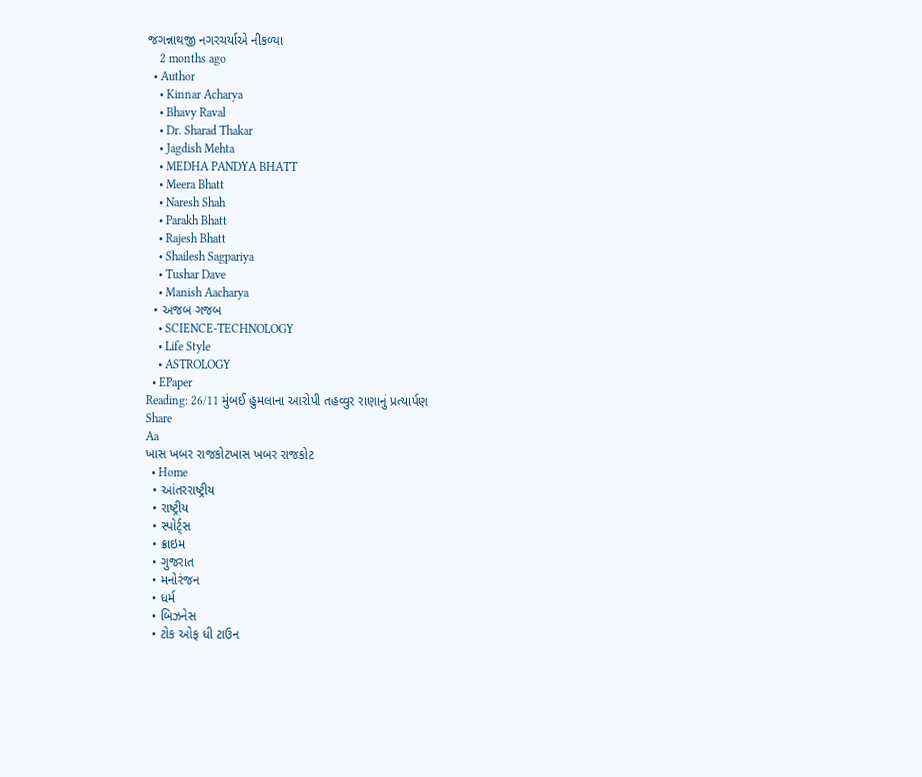જગન્નાથજી નગરચર્યાએ નીકળ્યા
    2 months ago
  • Author
    • Kinnar Acharya
    • Bhavy Raval
    • Dr. Sharad Thakar
    • Jagdish Mehta
    • MEDHA PANDYA BHATT
    • Meera Bhatt
    • Naresh Shah
    • Parakh Bhatt
    • Rajesh Bhatt
    • Shailesh Sagpariya
    • Tushar Dave
    • Manish Aacharya
  • અજબ ગજબ
    • SCIENCE-TECHNOLOGY
    • Life Style
    • ASTROLOGY
  • EPaper
Reading: 26/11 મુંબઈ હુમલાના આરોપી તહવ્વુર રાણાનું પ્રત્યાર્પણ
Share
Aa
ખાસ ખબર રાજકોટખાસ ખબર રાજકોટ
  • Home
  • આંતરરાષ્ટ્રીય
  • રાષ્ટ્રીય
  • સ્પોર્ટ્સ
  • ક્રાઇમ
  • ગુજરાત
  • મનોરંજન
  • ધર્મ
  • બિઝનેસ
  • ટોક ઓફ ધી ટાઉન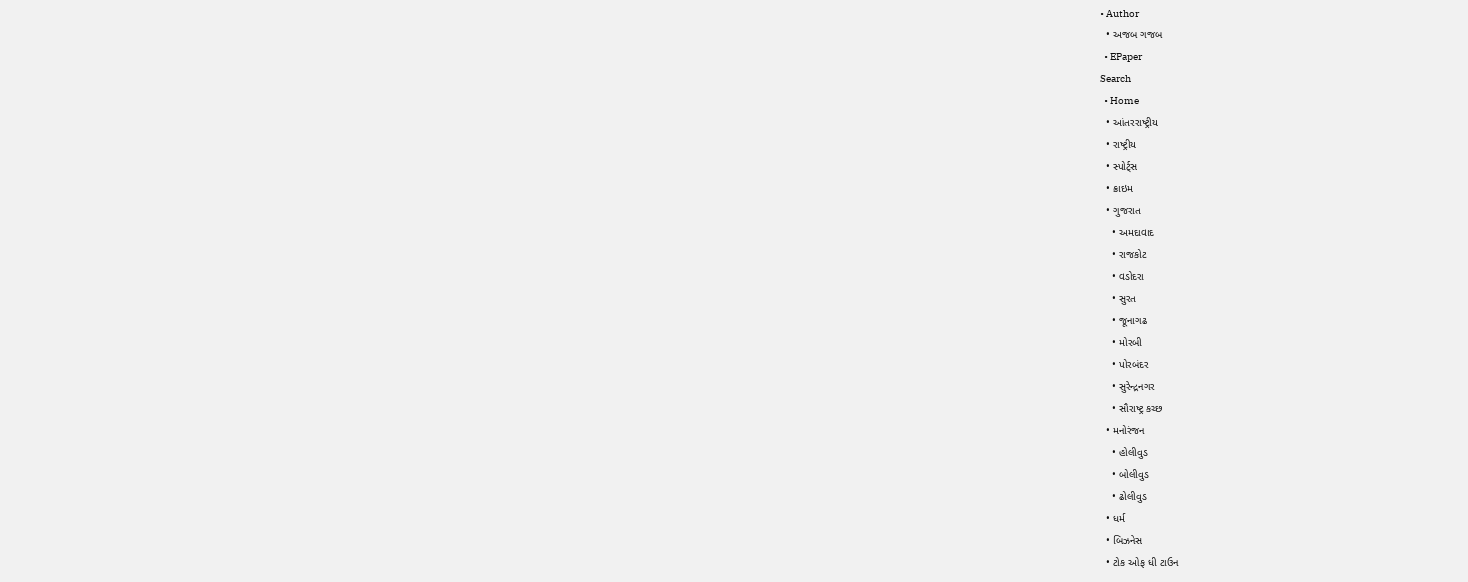• Author
  • અજબ ગજબ
  • EPaper
Search
  • Home
  • આંતરરાષ્ટ્રીય
  • રાષ્ટ્રીય
  • સ્પોર્ટ્સ
  • ક્રાઇમ
  • ગુજરાત
    • અમદાવાદ
    • રાજકોટ
    • વડોદરા
    • સુરત
    • જૂનાગઢ
    • મોરબી
    • પોરબંદર
    • સુરેન્દ્રનગર
    • સૌરાષ્ટ્ર કચ્છ
  • મનોરંજન
    • હોલીવુડ
    • બોલીવુડ
    • ઢોલીવુડ
  • ધર્મ
  • બિઝનેસ
  • ટોક ઓફ ધી ટાઉન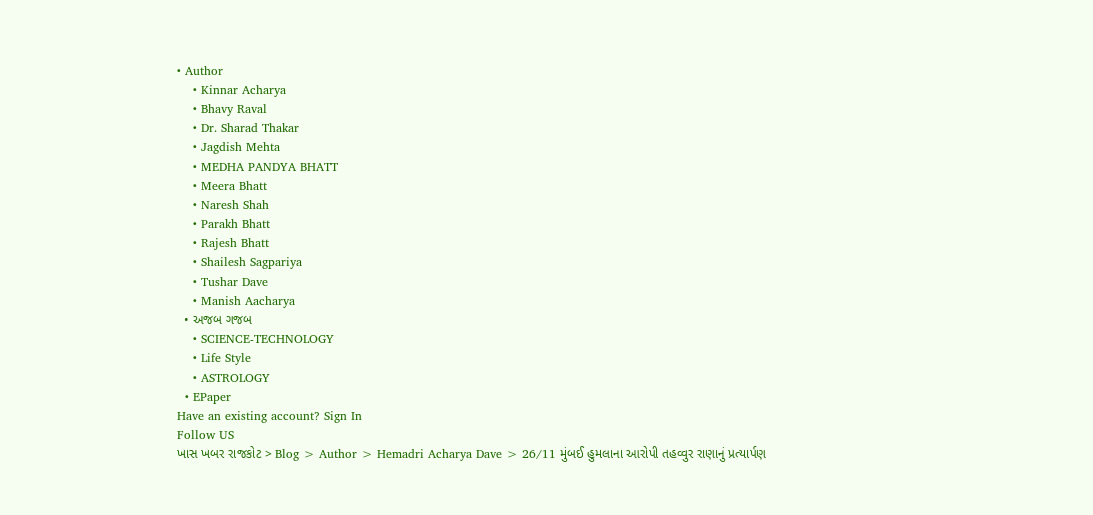• Author
    • Kinnar Acharya
    • Bhavy Raval
    • Dr. Sharad Thakar
    • Jagdish Mehta
    • MEDHA PANDYA BHATT
    • Meera Bhatt
    • Naresh Shah
    • Parakh Bhatt
    • Rajesh Bhatt
    • Shailesh Sagpariya
    • Tushar Dave
    • Manish Aacharya
  • અજબ ગજબ
    • SCIENCE-TECHNOLOGY
    • Life Style
    • ASTROLOGY
  • EPaper
Have an existing account? Sign In
Follow US
ખાસ ખબર રાજકોટ > Blog > Author > Hemadri Acharya Dave > 26/11 મુંબઈ હુમલાના આરોપી તહવ્વુર રાણાનું પ્રત્યાર્પણ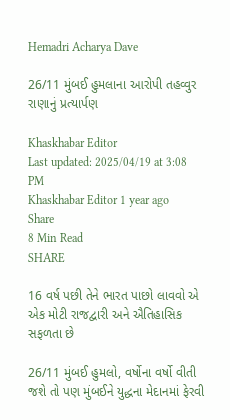Hemadri Acharya Dave

26/11 મુંબઈ હુમલાના આરોપી તહવ્વુર રાણાનું પ્રત્યાર્પણ

Khaskhabar Editor
Last updated: 2025/04/19 at 3:08 PM
Khaskhabar Editor 1 year ago
Share
8 Min Read
SHARE

16 વર્ષ પછી તેને ભારત પાછો લાવવો એ એક મોટી રાજદ્વારી અને ઐતિહાસિક સફળતા છે

26/11 મુંબઈ હુમલો, વર્ષોના વર્ષો વીતી જશે તો પણ મુંબઈને યુદ્ધના મેદાનમાં ફેરવી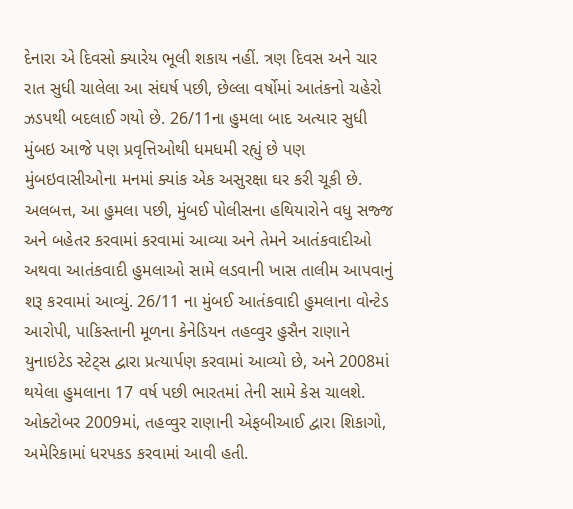દેનારા એ દિવસો ક્યારેય ભૂલી શકાય નહીં. ત્રણ દિવસ અને ચાર રાત સુધી ચાલેલા આ સંઘર્ષ પછી, છેલ્લા વર્ષોમાં આતંકનો ચહેરો ઝડપથી બદલાઈ ગયો છે. 26/11ના હુમલા બાદ અત્યાર સુધી મુંબઇ આજે પણ પ્રવૃત્તિઓથી ધમધમી રહ્યું છે પણ મુંબઇવાસીઓના મનમાં ક્યાંક એક અસુરક્ષા ઘર કરી ચૂકી છે. અલબત્ત, આ હુમલા પછી, મુંબઈ પોલીસના હથિયારોને વધુ સજ્જ અને બહેતર કરવામાં કરવામાં આવ્યા અને તેમને આતંકવાદીઓ અથવા આતંકવાદી હુમલાઓ સામે લડવાની ખાસ તાલીમ આપવાનું શરૂ કરવામાં આવ્યું. 26/11 ના મુંબઈ આતંકવાદી હુમલાના વોન્ટેડ આરોપી, પાકિસ્તાની મૂળના કેનેડિયન તહવ્વુર હુસૈન રાણાને યુનાઇટેડ સ્ટેટ્સ દ્વારા પ્રત્યાર્પણ કરવામાં આવ્યો છે, અને 2008માં થયેલા હુમલાના 17 વર્ષ પછી ભારતમાં તેની સામે કેસ ચાલશે. ઓક્ટોબર 2009માં, તહવ્વુર રાણાની એફબીઆઈ દ્વારા શિકાગો, અમેરિકામાં ધરપકડ કરવામાં આવી હતી.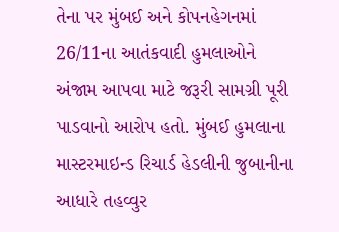તેના પર મુંબઈ અને કોપનહેગનમાં 26/11ના આતંકવાદી હુમલાઓને અંજામ આપવા માટે જરૂરી સામગ્રી પૂરી પાડવાનો આરોપ હતો. મુંબઈ હુમલાના માસ્ટરમાઇન્ડ રિચાર્ડ હેડલીની જુબાનીના આધારે તહવ્વુર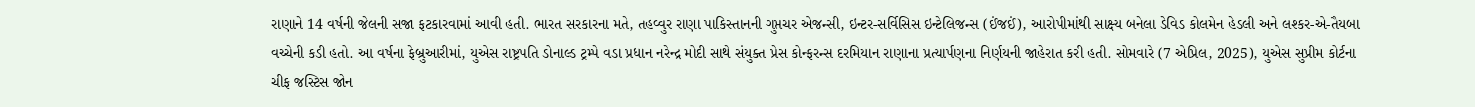રાણાને 14 વર્ષની જેલની સજા ફટકારવામાં આવી હતી. ભારત સરકારના મતે, તહવ્વુર રાણા પાકિસ્તાનની ગુપ્તચર એજન્સી, ઇન્ટર-સર્વિસિસ ઇન્ટેલિજન્સ (ઈંજઈં), આરોપીમાંથી સાક્ષ્ય બનેલા ડેવિડ કોલમેન હેડલી અને લશ્કર-એ-તૈયબા વચ્ચેની કડી હતો. આ વર્ષના ફેબ્રુઆરીમાં, યુએસ રાષ્ટ્રપતિ ડોનાલ્ડ ટ્રમ્પે વડા પ્રધાન નરેન્દ્ર મોદી સાથે સંયુક્ત પ્રેસ કોન્ફરન્સ દરમિયાન રાણાના પ્રત્યાર્પણના નિર્ણયની જાહેરાત કરી હતી. સોમવારે (7 એપ્રિલ, 2025), યુએસ સુપ્રીમ કોર્ટના ચીફ જસ્ટિસ જોન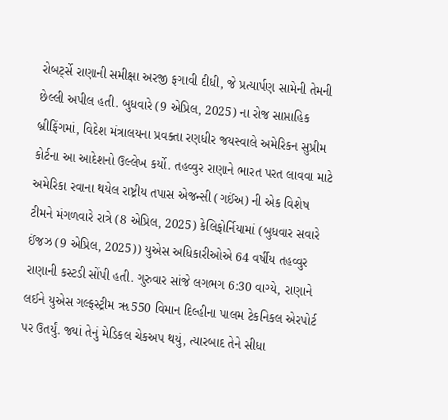રોબર્ટ્સે રાણાની સમીક્ષા અરજી ફગાવી દીધી, જે પ્રત્યાર્પણ સામેની તેમની છેલ્લી અપીલ હતી. બુધવારે (9 એપ્રિલ, 2025) ના રોજ સાપ્તાહિક બ્રીફિંગમાં, વિદેશ મંત્રાલયના પ્રવક્તા રણધીર જયસ્વાલે અમેરિકન સુપ્રીમ કોર્ટના આ આદેશનો ઉલ્લેખ કર્યો. તહવ્વુર રાણાને ભારત પરત લાવવા માટે અમેરિકા રવાના થયેલ રાષ્ટ્રીય તપાસ એજન્સી (ગઈંઅ) ની એક વિશેષ ટીમને મંગળવારે રાત્રે (8 એપ્રિલ, 2025) કેલિફોર્નિયામાં (બુધવાર સવારે ઈંજઝ (9 એપ્રિલ, 2025)) યુએસ અધિકારીઓએ 64 વર્ષીય તહવ્વુર રાણાની કસ્ટડી સોંપી હતી. ગુરુવાર સાંજે લગભગ 6:30 વાગ્યે, રાણાને લઈને યુએસ ગલ્ફસ્ટ્રીમ ૠ550 વિમાન દિલ્હીના પાલમ ટેકનિકલ એરપોર્ટ પર ઉતર્યું. જ્યાં તેનું મેડિકલ ચેકઅપ થયું, ત્યારબાદ તેને સીધા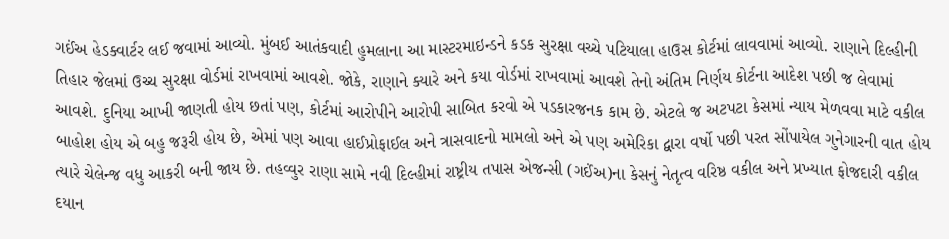ગઈંઅ હેડક્વાર્ટર લઈ જવામાં આવ્યો. મુંબઈ આતંકવાદી હુમલાના આ માસ્ટરમાઇન્ડને કડક સુરક્ષા વચ્ચે પટિયાલા હાઉસ કોર્ટમાં લાવવામાં આવ્યો. રાણાને દિલ્હીની તિહાર જેલમાં ઉચ્ચ સુરક્ષા વોર્ડમાં રાખવામાં આવશે. જોકે, રાણાને ક્યારે અને કયા વોર્ડમાં રાખવામાં આવશે તેનો અંતિમ નિર્ણય કોર્ટના આદેશ પછી જ લેવામાં આવશે. દુનિયા આખી જાણતી હોય છતાં પણ, કોર્ટમાં આરોપીને આરોપી સાબિત કરવો એ પડકારજનક કામ છે. એટલે જ અટપટા કેસમાં ન્યાય મેળવવા માટે વકીલ બાહોશ હોય એ બહુ જરૂરી હોય છે, એમાં પણ આવા હાઈપ્રોફાઈલ અને ત્રાસવાદનો મામલો અને એ પણ અમેરિકા દ્વારા વર્ષો પછી પરત સોંપાયેલ ગુનેગારની વાત હોય ત્યારે ચેલેન્જ વધુ આકરી બની જાય છે. તહવ્વુર રાણા સામે નવી દિલ્હીમાં રાષ્ટ્રીય તપાસ એજન્સી (ગઈંઅ)ના કેસનું નેતૃત્વ વરિષ્ઠ વકીલ અને પ્રખ્યાત ફોજદારી વકીલ દયાન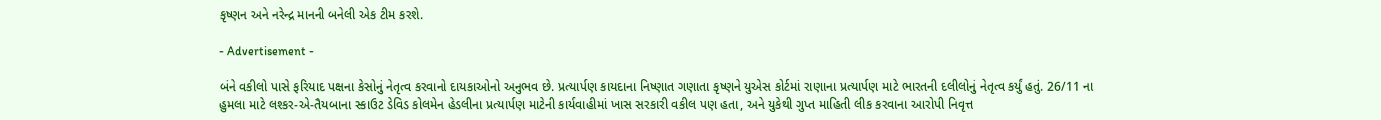કૃષ્ણન અને નરેન્દ્ર માનની બનેલી એક ટીમ કરશે.

- Advertisement -

બંને વકીલો પાસે ફરિયાદ પક્ષના કેસોનું નેતૃત્વ કરવાનો દાયકાઓનો અનુભવ છે. પ્રત્યાર્પણ કાયદાના નિષ્ણાત ગણાતા કૃષ્ણને યુએસ કોર્ટમાં રાણાના પ્રત્યાર્પણ માટે ભારતની દલીલોનું નેતૃત્વ કર્યું હતું. 26/11 ના હુમલા માટે લશ્કર-એ-તૈયબાના સ્કાઉટ ડેવિડ કોલમેન હેડલીના પ્રત્યાર્પણ માટેની કાર્યવાહીમાં ખાસ સરકારી વકીલ પણ હતા, અને યુકેથી ગુપ્ત માહિતી લીક કરવાના આરોપી નિવૃત્ત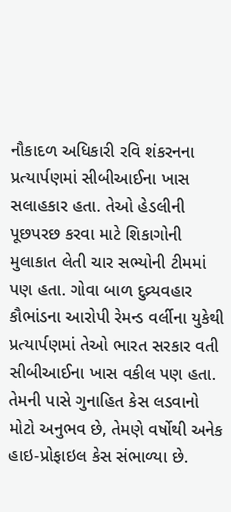નૌકાદળ અધિકારી રવિ શંકરનના પ્રત્યાર્પણમાં સીબીઆઈના ખાસ સલાહકાર હતા. તેઓ હેડલીની પૂછપરછ કરવા માટે શિકાગોની મુલાકાત લેતી ચાર સભ્યોની ટીમમાં પણ હતા. ગોવા બાળ દુવ્ર્યવહાર કૌભાંડના આરોપી રેમન્ડ વર્લીના યુકેથી પ્રત્યાર્પણમાં તેઓ ભારત સરકાર વતી સીબીઆઈના ખાસ વકીલ પણ હતા. તેમની પાસે ગુનાહિત કેસ લડવાનો મોટો અનુભવ છે, તેમણે વર્ષોથી અનેક હાઇ-પ્રોફાઇલ કેસ સંભાળ્યા છે.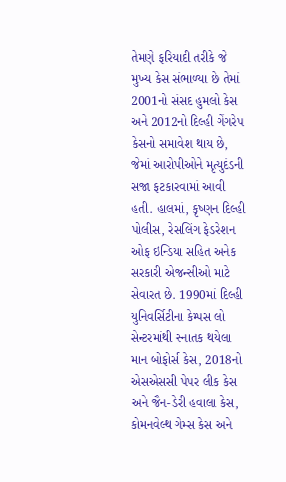તેમણે ફરિયાદી તરીકે જે મુખ્ય કેસ સંભાળ્યા છે તેમાં 2001નો સંસદ હુમલો કેસ અને 2012નો દિલ્હી ગેંગરેપ કેસનો સમાવેશ થાય છે, જેમાં આરોપીઓને મૃત્યુદંડની સજા ફટકારવામાં આવી હતી. હાલમાં, કૃષ્ણન દિલ્હી પોલીસ, રેસલિંગ ફેડરેશન ઓફ ઇન્ડિયા સહિત અનેક સરકારી એજન્સીઓ માટે સેવારત છે. 1990માં દિલ્હી યુનિવર્સિટીના કેમ્પસ લો સેન્ટરમાંથી સ્નાતક થયેલા માન બોફોર્સ કેસ, 2018નો એસએસસી પેપર લીક કેસ અને જૈન-ડેરી હવાલા કેસ, કોમનવેલ્થ ગેમ્સ કેસ અને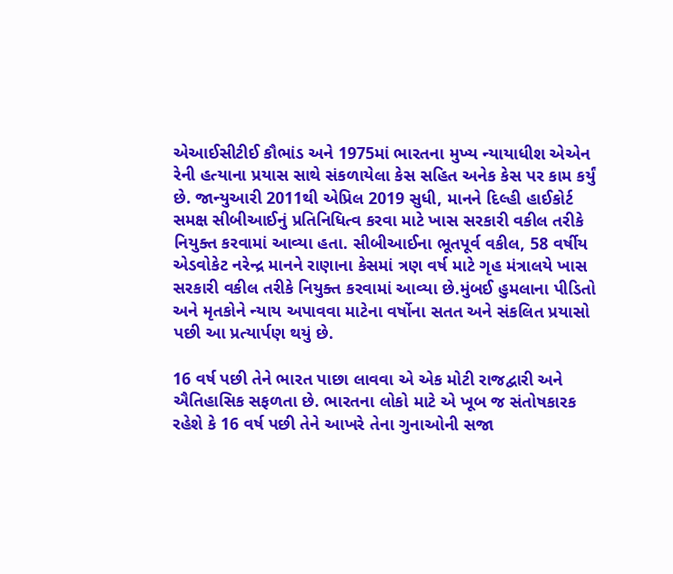એઆઈસીટીઈ કૌભાંડ અને 1975માં ભારતના મુખ્ય ન્યાયાધીશ એએન રેની હત્યાના પ્રયાસ સાથે સંકળાયેલા કેસ સહિત અનેક કેસ પર કામ કર્યું છે. જાન્યુઆરી 2011થી એપ્રિલ 2019 સુધી, માનને દિલ્હી હાઈકોર્ટ સમક્ષ સીબીઆઈનું પ્રતિનિધિત્વ કરવા માટે ખાસ સરકારી વકીલ તરીકે નિયુક્ત કરવામાં આવ્યા હતા. સીબીઆઈના ભૂતપૂર્વ વકીલ, 58 વર્ષીય એડવોકેટ નરેન્દ્ર માનને રાણાના કેસમાં ત્રણ વર્ષ માટે ગૃહ મંત્રાલયે ખાસ સરકારી વકીલ તરીકે નિયુક્ત કરવામાં આવ્યા છે.મુંબઈ હુમલાના પીડિતો અને મૃતકોને ન્યાય અપાવવા માટેના વર્ષોના સતત અને સંકલિત પ્રયાસો પછી આ પ્રત્યાર્પણ થયું છે.

16 વર્ષ પછી તેને ભારત પાછા લાવવા એ એક મોટી રાજદ્વારી અને ઐતિહાસિક સફળતા છે. ભારતના લોકો માટે એ ખૂબ જ સંતોષકારક રહેશે કે 16 વર્ષ પછી તેને આખરે તેના ગુનાઓની સજા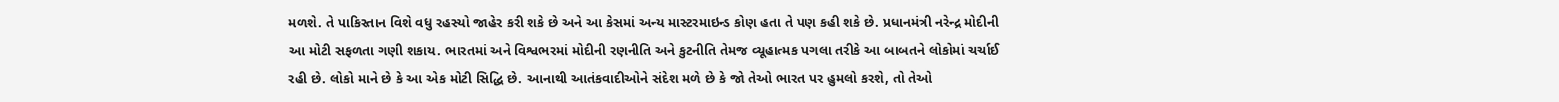મળશે. તે પાકિસ્તાન વિશે વધુ રહસ્યો જાહેર કરી શકે છે અને આ કેસમાં અન્ય માસ્ટરમાઇન્ડ કોણ હતા તે પણ કહી શકે છે. પ્રધાનમંત્રી નરેન્દ્ર મોદીની આ મોટી સફળતા ગણી શકાય. ભારતમાં અને વિશ્વભરમાં મોદીની રણનીતિ અને કુટનીતિ તેમજ વ્યૂહાત્મક પગલા તરીકે આ બાબતને લોકોમાં ચર્ચાઈ રહી છે. લોકો માને છે કે આ એક મોટી સિદ્ધિ છે. આનાથી આતંકવાદીઓને સંદેશ મળે છે કે જો તેઓ ભારત પર હુમલો કરશે, તો તેઓ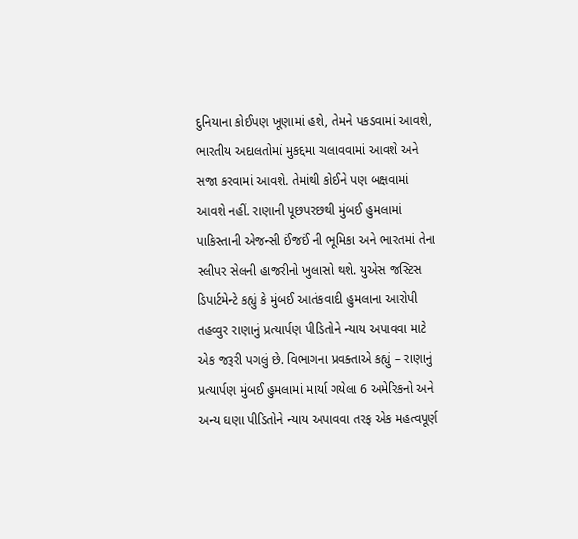દુનિયાના કોઈપણ ખૂણામાં હશે, તેમને પકડવામાં આવશે, ભારતીય અદાલતોમાં મુકદ્દમા ચલાવવામાં આવશે અને સજા કરવામાં આવશે. તેમાંથી કોઈને પણ બક્ષવામાં આવશે નહીં. રાણાની પૂછપરછથી મુંબઈ હુમલામાં પાકિસ્તાની એજન્સી ઈંજઈં ની ભૂમિકા અને ભારતમાં તેના સ્લીપર સેલની હાજરીનો ખુલાસો થશે. યુએસ જસ્ટિસ ડિપાર્ટમેન્ટે કહ્યું કે મુંબઈ આતંકવાદી હુમલાના આરોપી તહવ્વુર રાણાનું પ્રત્યાર્પણ પીડિતોને ન્યાય અપાવવા માટે એક જરૂરી પગલું છે. વિભાગના પ્રવક્તાએ કહ્યું – રાણાનું પ્રત્યાર્પણ મુંબઈ હુમલામાં માર્યા ગયેલા 6 અમેરિકનો અને અન્ય ઘણા પીડિતોને ન્યાય અપાવવા તરફ એક મહત્વપૂર્ણ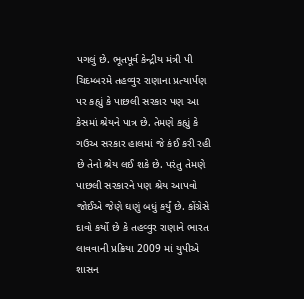પગલું છે. ભૂતપૂર્વ કેન્દ્રીય મંત્રી પી ચિદમ્બરમે તહવ્વુર રાણાના પ્રત્યાર્પણ પર કહ્યું કે પાછલી સરકાર પણ આ કેસમાં શ્રેયને પાત્ર છે. તેમણે કહ્યું કે ગઉઅ સરકાર હાલમાં જે કંઈ કરી રહી છે તેનો શ્રેય લઈ શકે છે. પરંતુ તેમણે પાછલી સરકારને પણ શ્રેય આપવો જોઈએ જેણે ઘણું બધું કર્યું છે. કોંગ્રેસે દાવો કર્યો છે કે તહવ્વુર રાણાને ભારત લાવવાની પ્રક્રિયા 2009 માં યુપીએ શાસન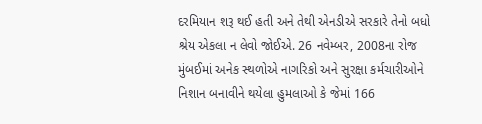દરમિયાન શરૂ થઈ હતી અને તેથી એનડીએ સરકારે તેનો બધો શ્રેય એકલા ન લેવો જોઈએ. 26 નવેમ્બર, 2008ના રોજ મુંબઈમાં અનેક સ્થળોએ નાગરિકો અને સુરક્ષા કર્મચારીઓને નિશાન બનાવીને થયેલા હુમલાઓ કે જેમાં 166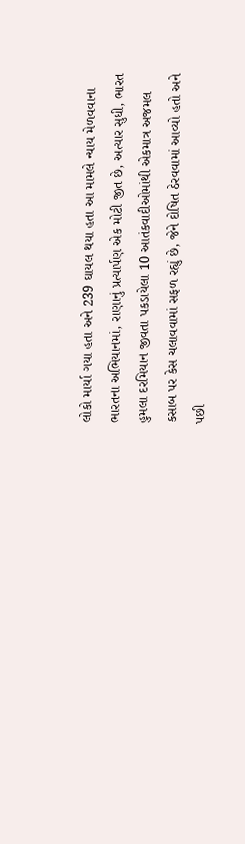લોકો માર્યા ગયા હતા અને 239 ઘાયલ થયા હતા આ મામલે ન્યાય મેળવવાના ભારતના અભિયાનમાં, રાણાનું પ્રત્યાર્પણ એક મોટી જીત છે, અત્યાર સુધી, ભારત હુમલા દરમિયાન જીવતા પકડાયેલા 10 આતંકવાદીઓમાંથી એકમાત્ર અજમલ કસાબ પર કેસ ચલાવવામાં સફળ રહ્યું છે, જેને દોષિત ઠેરવવામાં આવ્યો હતો અને પછી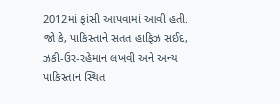2012માં ફાંસી આપવામાં આવી હતી. જો કે, પાકિસ્તાને સતત હાફિઝ સઈદ, ઝકી-ઉર-રહેમાન લખવી અને અન્ય પાકિસ્તાન સ્થિત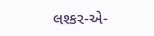લશ્કર-એ-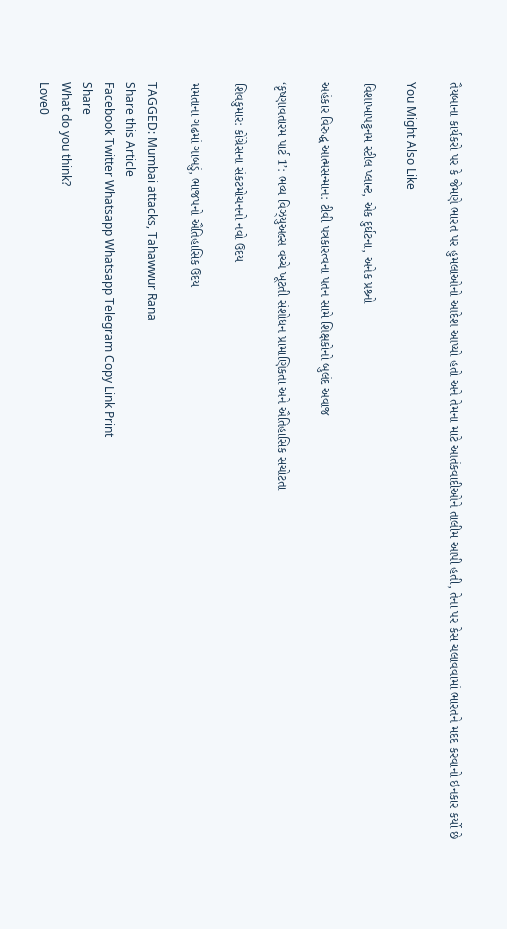તૈયબાના કાર્યકરો પર કે જેમણે ભારત પર હુમલાઓનો આદેશ આપ્યો હતો અને તેમના માટે આતંકવાદીઓને તાલીમ આપી હતી, તેના પર કેસ ચલાવવામાં ભારતને મદદ કરવાનો ઇનકાર કર્યો છે

You Might Also Like

વિશાખાપટ્ટનમ સ્ટીલ પ્લાન્ટ, એક દુર્ઘટના, અનેક પ્રશ્ર્નો

અહંકાર વિરુદ્ધ આત્મસન્માન: ટીવી પત્રકારત્વના પતન સામે શિક્ષકોનો બુલંદ અવાજ

‘કૃષ્ણાવતારમ પાર્ટ 1’: ભવ્ય વિઝ્યુઅલ્સ વચ્ચે ખૂટતી સંશોધન પ્રામાણિકતા અને ઐતિહાસિક સચોટતા

શિવકુમાર: કોંગ્રેસના સંકટમોચનનો નવો ઉદય

મમતાના ગઢમાં ગાબડું, ભાજપનો ઐતિહાસિક ઉદય

TAGGED: Mumbai attacks, Tahawwur Rana
Share this Article
Facebook Twitter Whatsapp Whatsapp Telegram Copy Link Print
Share
What do you think?
Love0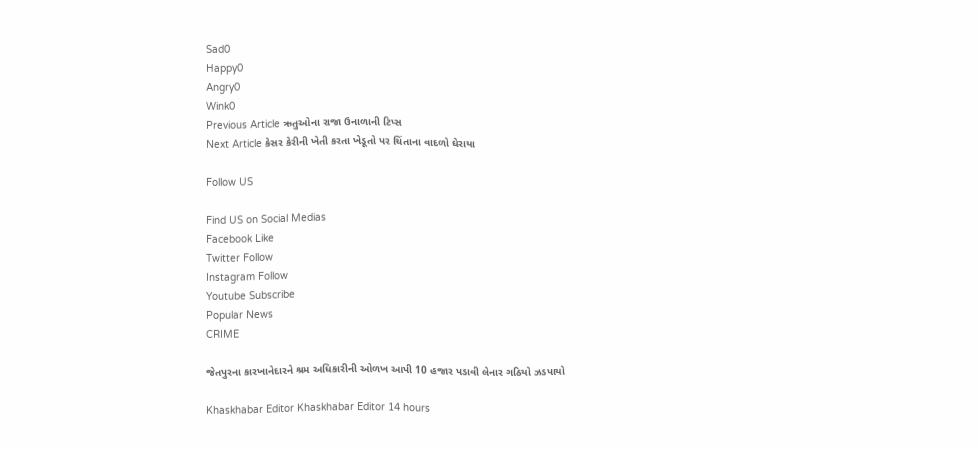Sad0
Happy0
Angry0
Wink0
Previous Article ઋતુઓના રાજા ઉનાળાની ટિપ્સ
Next Article કેસર કેરીની ખેતી કરતા ખેડૂતો પર ચિંતાના વાદળો ઘેરાયા

Follow US

Find US on Social Medias
Facebook Like
Twitter Follow
Instagram Follow
Youtube Subscribe
Popular News
CRIME

જેતપુરના કારખાનેદારને શ્રમ અધિકારીની ઓળખ આપી 10 હજાર પડાવી લેનાર ગઠિયો ઝડપાયો

Khaskhabar Editor Khaskhabar Editor 14 hours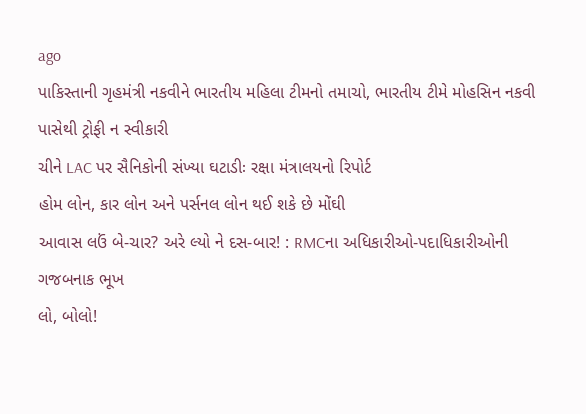ago
પાકિસ્તાની ગૃહમંત્રી નકવીને ભારતીય મહિલા ટીમનો તમાચો, ભારતીય ટીમે મોહસિન નકવી પાસેથી ટ્રોફી ન સ્વીકારી
ચીને LAC પર સૈનિકોની સંખ્યા ઘટાડીઃ રક્ષા મંત્રાલયનો રિપોર્ટ
હોમ લોન, કાર લોન અને પર્સનલ લોન થઈ શકે છે મોંઘી
આવાસ લઉં બે-ચાર? અરે લ્યો ને દસ-બાર! : RMCના અધિકારીઓ-પદાધિકારીઓની ગજબનાક ભૂખ
લો, બોલો!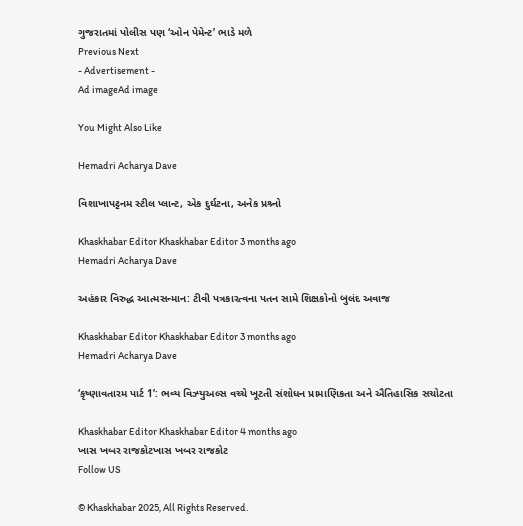ગુજરાતમાં પોલીસ પણ ‘ઓન પેમેન્ટ’ ભાડે મળે
Previous Next
- Advertisement -
Ad imageAd image

You Might Also Like

Hemadri Acharya Dave

વિશાખાપટ્ટનમ સ્ટીલ પ્લાન્ટ, એક દુર્ઘટના, અનેક પ્રશ્ર્નો

Khaskhabar Editor Khaskhabar Editor 3 months ago
Hemadri Acharya Dave

અહંકાર વિરુદ્ધ આત્મસન્માન: ટીવી પત્રકારત્વના પતન સામે શિક્ષકોનો બુલંદ અવાજ

Khaskhabar Editor Khaskhabar Editor 3 months ago
Hemadri Acharya Dave

‘કૃષ્ણાવતારમ પાર્ટ 1’: ભવ્ય વિઝ્યુઅલ્સ વચ્ચે ખૂટતી સંશોધન પ્રામાણિકતા અને ઐતિહાસિક સચોટતા

Khaskhabar Editor Khaskhabar Editor 4 months ago
ખાસ ખબર રાજકોટખાસ ખબર રાજકોટ
Follow US

© Khaskhabar 2025, All Rights Reserved.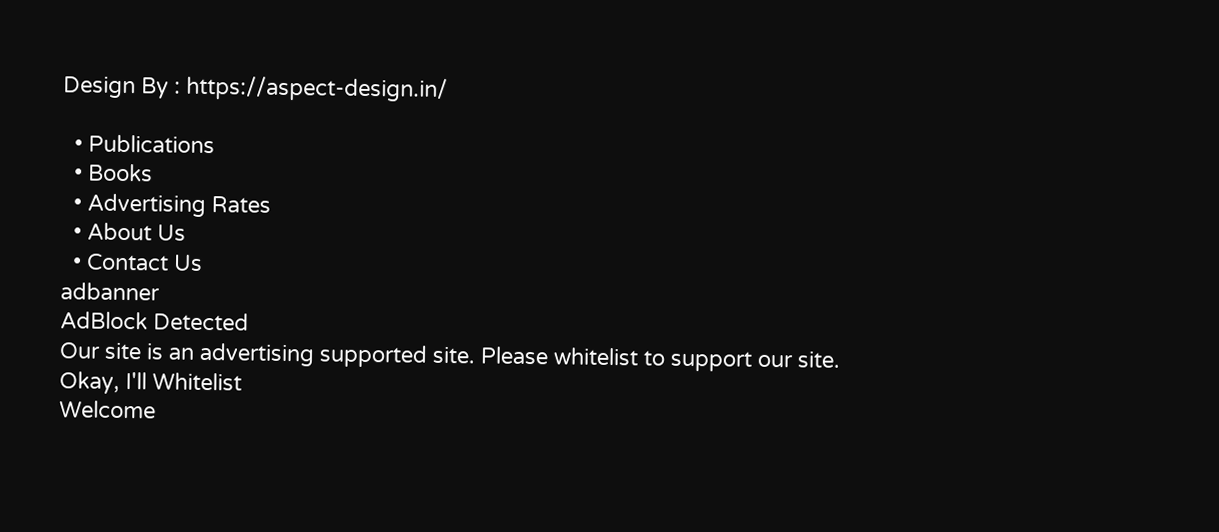Design By : https://aspect-design.in/

  • Publications
  • Books
  • Advertising Rates
  • About Us
  • Contact Us
adbanner
AdBlock Detected
Our site is an advertising supported site. Please whitelist to support our site.
Okay, I'll Whitelist
Welcome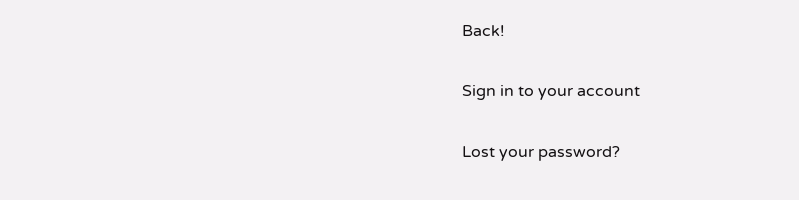Back!

Sign in to your account

Lost your password?